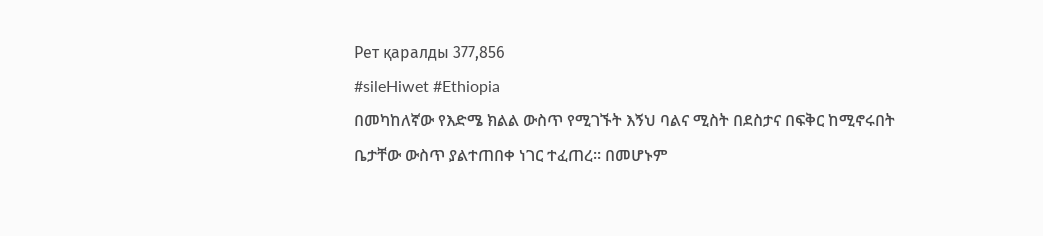Рет қаралды 377,856
#sileHiwet #Ethiopia
በመካከለኛው የእድሜ ክልል ውስጥ የሚገኙት እኝህ ባልና ሚስት በደስታና በፍቅር ከሚኖሩበት ቤታቸው ውስጥ ያልተጠበቀ ነገር ተፈጠረ፡፡ በመሆኑም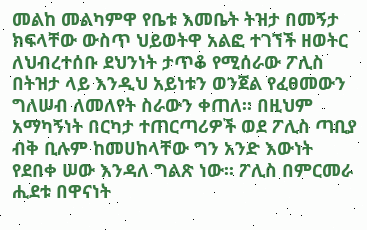መልከ መልካምዋ የቤቱ እመቤት ትዝታ በመኝታ ክፍላቸው ውስጥ ህይወትዋ አልፎ ተገኘች ዘወትር ለህብረተሰቡ ደህንነት ታጥቆ የሚሰራው ፖሊስ በትዝታ ላይ እንዲህ አይነቱን ወንጀል የፈፀመውን ግለሠብ ለመለየት ስራውን ቀጠለ፡፡ በዚህም አማካኝነት በርካታ ተጠርጣሪዎች ወደ ፖሊስ ጣቢያ ብቅ ቢሉም ከመሀከላቸው ግን አንድ እውነት የደበቀ ሠው እንዳለ ግልጽ ነው፡፡ ፖሊስ በምርመራ ሒደቱ በዋናነት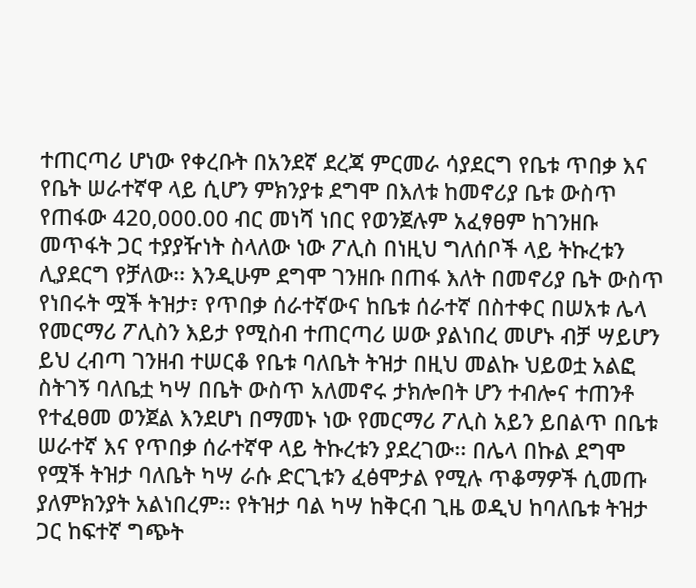ተጠርጣሪ ሆነው የቀረቡት በአንደኛ ደረጃ ምርመራ ሳያደርግ የቤቱ ጥበቃ እና የቤት ሠራተኛዋ ላይ ሲሆን ምክንያቱ ደግሞ በእለቱ ከመኖሪያ ቤቱ ውስጥ የጠፋው 420,000.00 ብር መነሻ ነበር የወንጀሉም አፈፃፀም ከገንዘቡ መጥፋት ጋር ተያያዥነት ስላለው ነው ፖሊስ በነዚህ ግለሰቦች ላይ ትኩረቱን ሊያደርግ የቻለው፡፡ እንዲሁም ደግሞ ገንዘቡ በጠፋ እለት በመኖሪያ ቤት ውስጥ የነበሩት ሟች ትዝታ፣ የጥበቃ ሰራተኛውና ከቤቱ ሰራተኛ በስተቀር በሠአቱ ሌላ የመርማሪ ፖሊስን እይታ የሚስብ ተጠርጣሪ ሠው ያልነበረ መሆኑ ብቻ ሣይሆን ይህ ረብጣ ገንዘብ ተሠርቆ የቤቱ ባለቤት ትዝታ በዚህ መልኩ ህይወቷ አልፎ ስትገኝ ባለቤቷ ካሣ በቤት ውስጥ አለመኖሩ ታክሎበት ሆን ተብሎና ተጠንቶ የተፈፀመ ወንጀል እንደሆነ በማመኑ ነው የመርማሪ ፖሊስ አይን ይበልጥ በቤቱ ሠራተኛ እና የጥበቃ ሰራተኛዋ ላይ ትኩረቱን ያደረገው፡፡ በሌላ በኩል ደግሞ የሟች ትዝታ ባለቤት ካሣ ራሱ ድርጊቱን ፈፅሞታል የሚሉ ጥቆማዎች ሲመጡ ያለምክንያት አልነበረም፡፡ የትዝታ ባል ካሣ ከቅርብ ጊዜ ወዲህ ከባለቤቱ ትዝታ ጋር ከፍተኛ ግጭት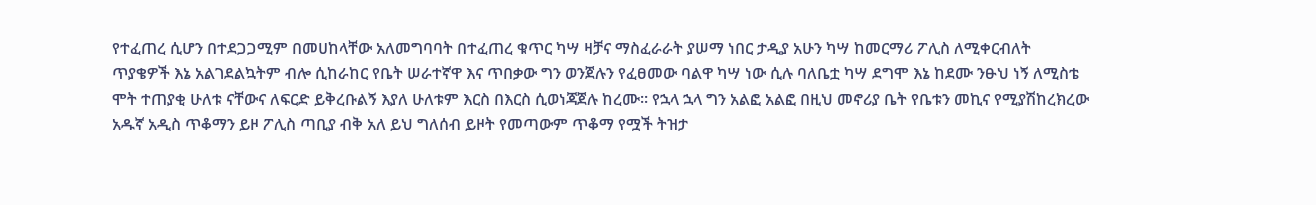የተፈጠረ ሲሆን በተደጋጋሚም በመሀከላቸው አለመግባባት በተፈጠረ ቁጥር ካሣ ዛቻና ማስፈራራት ያሠማ ነበር ታዲያ አሁን ካሣ ከመርማሪ ፖሊስ ለሚቀርብለት ጥያቄዎች እኔ አልገደልኳትም ብሎ ሲከራከር የቤት ሠራተኛዋ እና ጥበቃው ግን ወንጀሉን የፈፀመው ባልዋ ካሣ ነው ሲሉ ባለቤቷ ካሣ ደግሞ እኔ ከደሙ ንፁህ ነኝ ለሚስቴ ሞት ተጠያቂ ሁለቱ ናቸውና ለፍርድ ይቅረቡልኝ እያለ ሁለቱም እርስ በእርስ ሲወነጃጀሉ ከረሙ፡፡ የኋላ ኋላ ግን አልፎ አልፎ በዚህ መኖሪያ ቤት የቤቱን መኪና የሚያሽከረክረው አዱኛ አዲስ ጥቆማን ይዞ ፖሊስ ጣቢያ ብቅ አለ ይህ ግለሰብ ይዞት የመጣውም ጥቆማ የሟች ትዝታ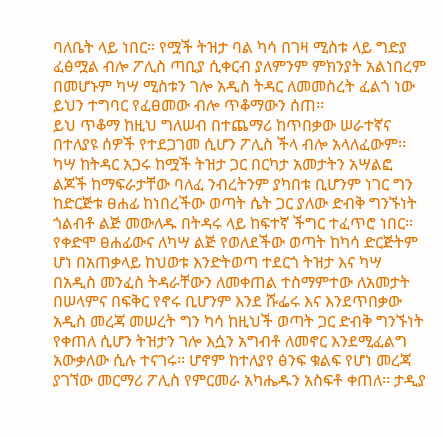ባለቤት ላይ ነበር፡፡ የሟች ትዝታ ባል ካሳ በገዛ ሚስቱ ላይ ግድያ ፈፅሟል ብሎ ፖሊስ ጣቢያ ሲቀርብ ያለምንም ምክንያት አልነበረም በመሆኑም ካሣ ሚስቱን ገሎ አዲስ ትዳር ለመመስረት ፈልጎ ነው ይህን ተግባር የፈፀመው ብሎ ጥቆማውን ሰጠ፡፡
ይህ ጥቆማ ከዚህ ግለሠብ በተጨማሪ ከጥበቃው ሠራተኛና በተለያዩ ሰዎች የተደጋገመ ሲሆን ፖሊስ ችላ ብሎ አላለፈውም፡፡
ካሣ ከትዳር አጋሩ ከሟች ትዝታ ጋር በርካታ አመታትን አሣልፎ ልጆች ከማፍራታቸው ባለፈ ንብረትንም ያካበቱ ቢሆንም ነገር ግን ከድርጅቱ ፀሐፊ ከነበረችው ወጣት ሴት ጋር ያለው ድብቅ ግንኙነት ጎልብቶ ልጅ መውለዱ በትዳሩ ላይ ከፍተኛ ችግር ተፈጥሮ ነበር፡፡ የቀድሞ ፀሐፊውና ለካሣ ልጅ የወለደችው ወጣት ከካሳ ድርጅትም ሆነ በአጠቃላይ ከህወቱ እንድትወጣ ተደርጎ ትዝታ እና ካሣ በአዲስ መንፈስ ትዳራቸውን ለመቀጠል ተስማምተው ለአመታት በሠላምና በፍቅር የኖሩ ቢሆንም እንደ ሹፌሩ እና እንደጥበቃው አዲስ መረጃ መሠረት ግን ካሳ ከዚህች ወጣት ጋር ድብቅ ግንኙነት የቀጠለ ሲሆን ትዝታን ገሎ እሷን አግብቶ ለመኖር እንደሚፈልግ አውቃለው ሲሉ ተናገሩ፡፡ ሆኖም ከተለያየ ፅንፍ ቁልፍ የሆነ መረጃ ያገኘው መርማሪ ፖሊስ የምርመራ አካሔዱን አስፍቶ ቀጠለ፡፡ ታዲያ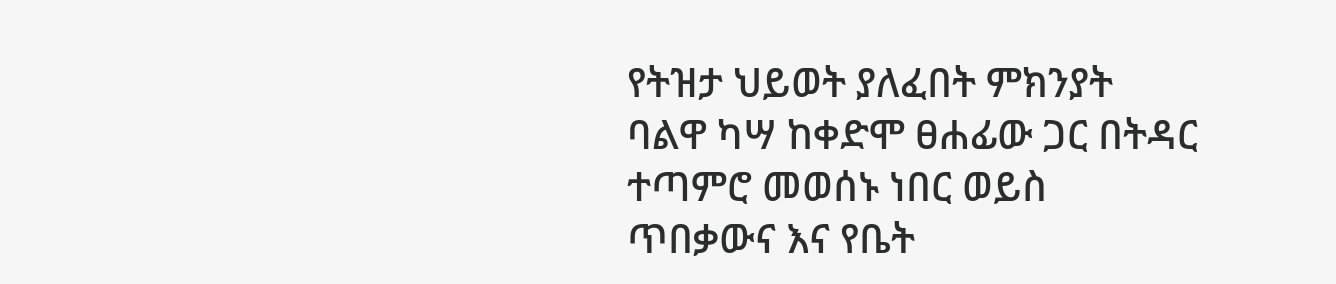የትዝታ ህይወት ያለፈበት ምክንያት ባልዋ ካሣ ከቀድሞ ፀሐፊው ጋር በትዳር ተጣምሮ መወሰኑ ነበር ወይስ ጥበቃውና እና የቤት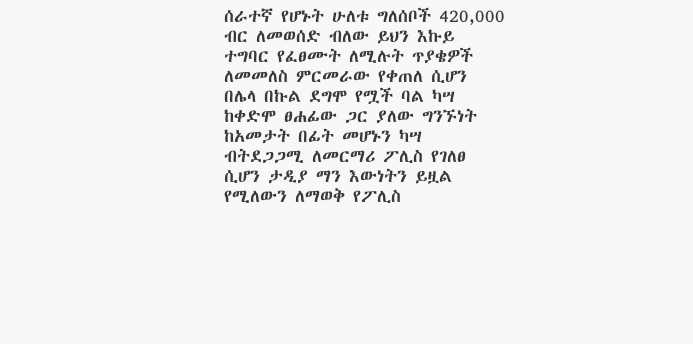ሰራተኛ የሆኑት ሁለቱ ግለሰቦች 420,000 ብር ለመወሰድ ብለው ይህን እኩይ ተግባር የፈፀሙት ለሚሉት ጥያቄዎች ለመመለስ ምርመራው የቀጠለ ሲሆን በሌላ በኩል ደግሞ የሟች ባል ካሣ ከቀድሞ ፀሐፊው ጋር ያለው ግንኙነት ከአመታት በፊት መሆኑን ካሣ ብትደጋጋሚ ለመርማሪ ፖሊስ የገለፀ ሲሆን ታዲያ ማን እውነትን ይዟል የሚለውን ለማወቅ የፖሊስ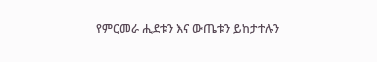የምርመራ ሒደቱን እና ውጤቱን ይከታተሉን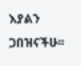እያልን ጋበዝናችሁ፡፡